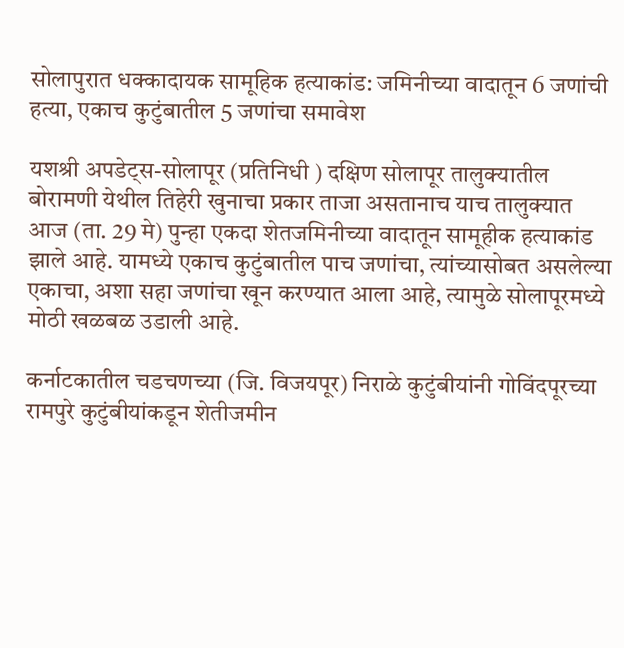सोलापुरात धक्कादायक सामूहिक हत्याकांड: जमिनीच्या वादातून 6 जणांची हत्या, एकाच कुटुंबातील 5 जणांचा समावेश

यशश्री अपडेट्स-सोलापूर (प्रतिनिधी ) दक्षिण सोलापूर तालुक्यातील बोरामणी येथील तिहेरी खुनाचा प्रकार ताजा असतानाच याच तालुक्यात आज (ता. 29 मे) पुन्हा एकदा शेतजमिनीच्या वादातून सामूहीक हत्याकांड झाले आहे. यामध्ये एकाच कुटुंबातील पाच जणांचा, त्यांच्यासोबत असलेल्या एकाचा, अशा सहा जणांचा खून करण्यात आला आहे, त्यामुळे सोलापूरमध्ये मोठी खळबळ उडाली आहे.

कर्नाटकातील चडचणच्या (जि. विजयपूर) निराळे कुटुंबीयांनी गोविंदपूरच्या रामपुरे कुटुंबीयांकडून शेतीजमीन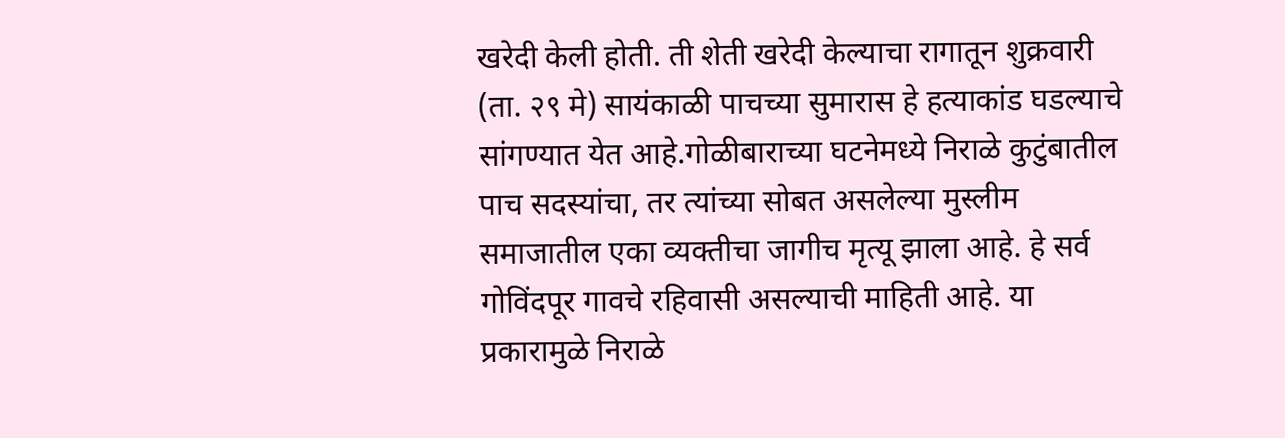खरेदी केली होती. ती शेती खरेदी केल्याचा रागातून शुक्रवारी (ता. २९ मे) सायंकाळी पाचच्या सुमारास हे हत्याकांड घडल्याचे सांगण्यात येत आहे.गोळीबाराच्या घटनेमध्ये निराळे कुटुंबातील पाच सदस्यांचा, तर त्यांच्या सोबत असलेल्या मुस्लीम समाजातील एका व्यक्तीचा जागीच मृत्यू झाला आहे. हे सर्व गोविंदपूर गावचे रहिवासी असल्याची माहिती आहे. या प्रकारामुळे निराळे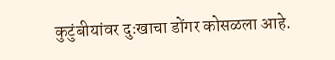कुटुंबीयांवर दुःखाचा डोंगर कोसळला आहे.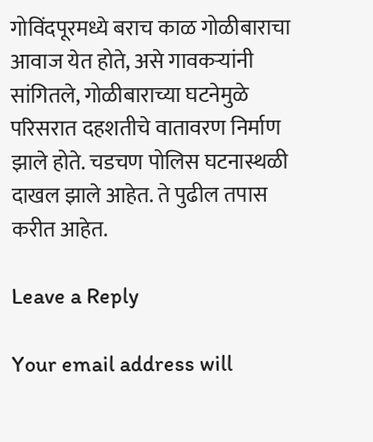गोविंदपूरमध्ये बराच काळ गोळीबाराचा आवाज येत होते, असे गावकऱ्यांनी सांगितले, गोळीबाराच्या घटनेमुळे परिसरात दहशतीचे वातावरण निर्माण झाले होते. चडचण पोलिस घटनास्थळी दाखल झाले आहेत. ते पुढील तपास करीत आहेत.

Leave a Reply

Your email address will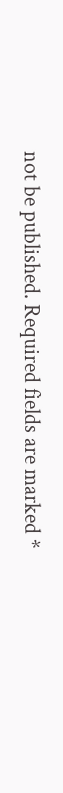not be published. Required fields are marked *